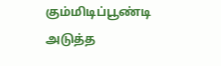கும்மிடிப்பூண்டி அடுத்த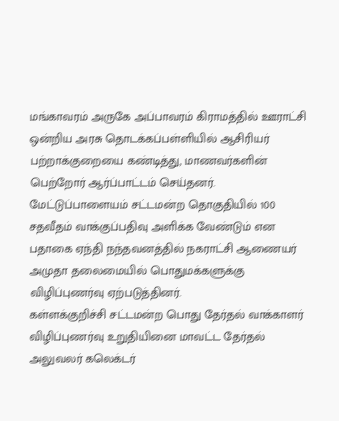மங்காவரம் அருகே அப்பாவரம் கிராமத்தில் ஊராட்சி ஒன்றிய அரசு தொடக்கப்பள்ளியில் ஆசிரியர் பற்றாக்குறையை கண்டித்து, மாணவர்களின் பெற்றோர் ஆர்ப்பாட்டம் செய்தனர்.
மேட்டுப்பாளையம் சட்டமன்ற தொகுதியில் 100 சதவீதம் வாக்குப்பதிவு அளிக்க வேண்டும் என பதாகை ஏந்தி நந்தவனத்தில் நகராட்சி ஆணையர் அமுதா தலைமையில் பொதுமக்களுக்கு விழிப்புணர்வு ஏற்படுத்தினர்.
கள்ளக்குறிச்சி சட்டமன்ற பொது தேர்தல் வாக்காளர் விழிப்புணர்வு உறுதியினை மாவட்ட தேர்தல் அலுவலர் கலெக்டர்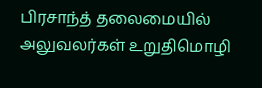பிரசாந்த் தலைமையில் அலுவலர்கள் உறுதிமொழி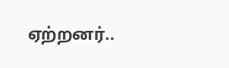ஏற்றனர்..